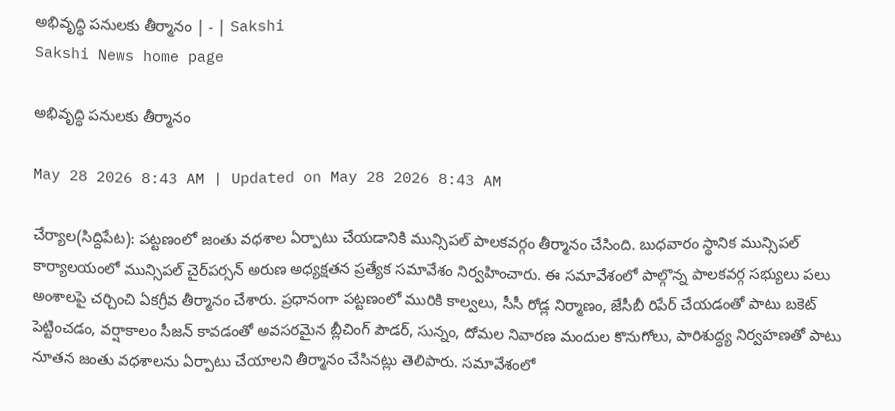అభివృద్ధి పనులకు తీర్మానం | - | Sakshi
Sakshi News home page

అభివృద్ధి పనులకు తీర్మానం

May 28 2026 8:43 AM | Updated on May 28 2026 8:43 AM

చేర్యాల(సిద్దిపేట): పట్టణంలో జంతు వధశాల ఏర్పాటు చేయడానికి మున్సిపల్‌ పాలకవర్గం తీర్మానం చేసింది. బుధవారం స్థానిక మున్సిపల్‌ కార్యాలయంలో మున్సిపల్‌ చైర్‌పర్సన్‌ అరుణ అధ్యక్షతన ప్రత్యేక సమావేశం నిర్వహించారు. ఈ సమావేశంలో పాల్గొన్న పాలకవర్గ సభ్యులు పలు అంశాలపై చర్చించి ఏకగ్రీవ తీర్మానం చేశారు. ప్రధానంగా పట్టణంలో మురికి కాల్వలు, సీసీ రోడ్ల నిర్మాణం, జేసీబీ రిపేర్‌ చేయడంతో పాటు బకెట్‌ పెట్టించడం, వర్షాకాలం సీజన్‌ కావడంతో అవసరమైన బ్లీచింగ్‌ పౌడర్‌, సున్నం, దోమల నివారణ మందుల కొనుగోలు, పారిశుద్ధ్య నిర్వహణతో పాటు నూతన జంతు వధశాలను ఏర్పాటు చేయాలని తీర్మానం చేసినట్లు తెలిపారు. సమావేశంలో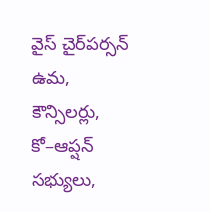వైస్‌ చైర్‌పర్సన్‌ ఉమ, కౌన్సిలర్లు, కో–ఆప్షన్‌ సభ్యులు,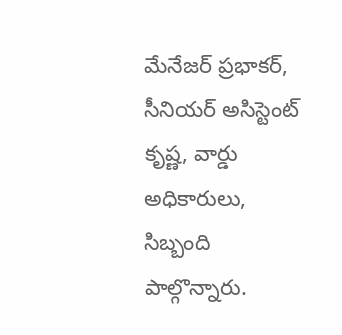మేనేజర్‌ ప్రభాకర్‌, సీనియర్‌ అసిస్టెంట్‌ కృష్ణ, వార్డు అధికారులు, సిబ్బంది పాల్గొన్నారు.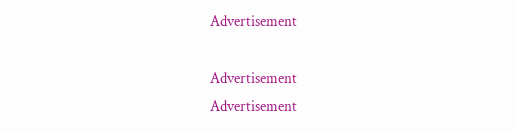Advertisement

Advertisement
Advertisement